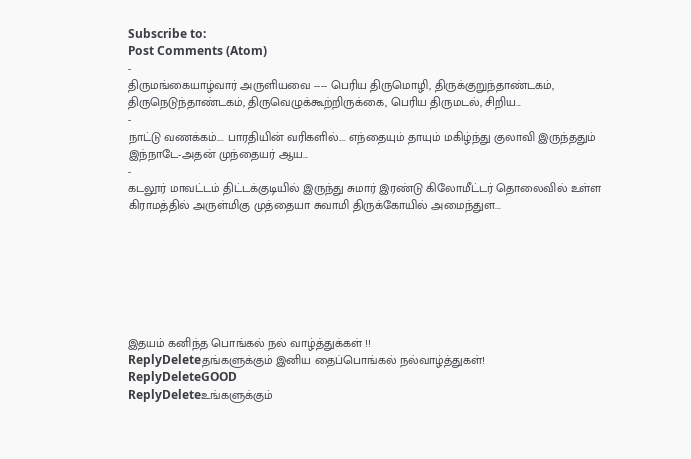Subscribe to:
Post Comments (Atom)
-
திருமங்கையாழ்வார் அருளியவை ---- பெரிய திருமொழி, திருக்குறுந்தாண்டகம், திருநெடுந்தாண்டகம், திருவெழுக்கூற்றிருக்கை, பெரிய திருமடல், சிறிய...
-
நாட்டு வணக்கம்.... பாரதியின் வரிகளில்.... எந்தையும் தாயும் மகிழ்ந்து குலாவி இருந்ததும் இந்நாடே-அதன் முந்தையர் ஆய...
-
கடலூர் மாவட்டம் திட்டக்குடியில் இருந்து சுமார் இரண்டு கிலோமீட்டர் தொலைவில் உள்ள கிராமத்தில் அருள்மிகு முத்தையா சுவாமி திருக்கோயில் அமைந்துள...







இதயம் கனிந்த பொங்கல் நல் வாழ்த்துக்கள் !!
ReplyDeleteதங்களுக்கும் இனிய தைப்பொங்கல் நல்வாழ்த்துகள்!
ReplyDeleteGOOD
ReplyDeleteஉங்களுக்கும்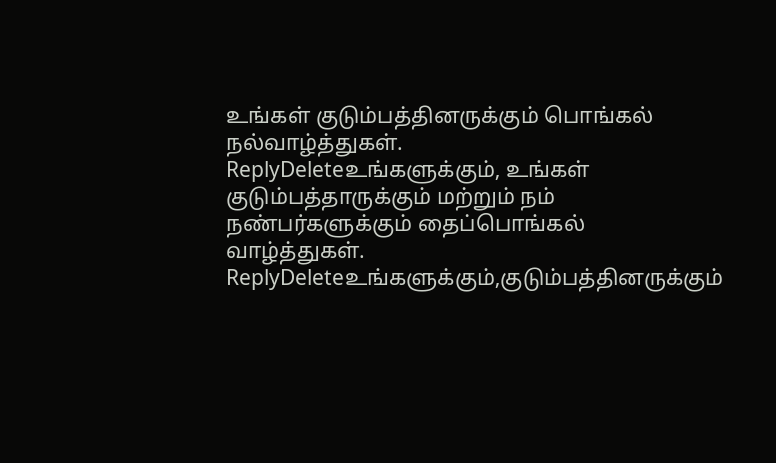உங்கள் குடும்பத்தினருக்கும் பொங்கல் நல்வாழ்த்துகள்.
ReplyDeleteஉங்களுக்கும், உங்கள் குடும்பத்தாருக்கும் மற்றும் நம் நண்பர்களுக்கும் தைப்பொங்கல் வாழ்த்துகள்.
ReplyDeleteஉங்களுக்கும்,குடும்பத்தினருக்கும்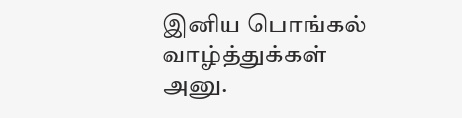இனிய பொங்கல் வாழ்த்துக்கள் அனு.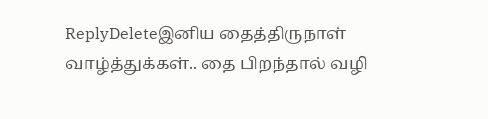ReplyDeleteஇனிய தைத்திருநாள் வாழ்த்துக்கள்.. தை பிறந்தால் வழி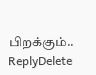பிறக்கும்..
ReplyDelete